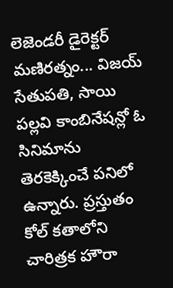లెజెండరీ డైరెక్టర్ మణిరత్నం... విజయ్ సేతుపతి, సాయి పల్లవి కాంబినేషన్లో ఓ సినిమాను తెరకెక్కించే పనిలో ఉన్నారు. ప్రస్తుతం కోల్ కతాలోని చారిత్రక హౌరా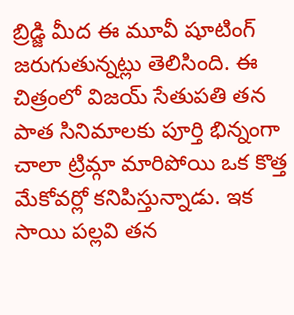బ్రిడ్జి మీద ఈ మూవీ షూటింగ్ జరుగుతున్నట్లు తెలిసింది. ఈ చిత్రంలో విజయ్ సేతుపతి తన పాత సినిమాలకు పూర్తి భిన్నంగా చాలా ట్రిమ్గా మారిపోయి ఒక కొత్త మేకోవర్లో కనిపిస్తున్నాడు. ఇక సాయి పల్లవి తన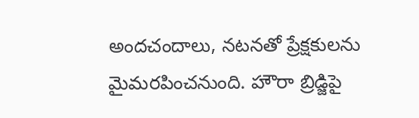అందచందాలు, నటనతో ప్రేక్షకులను మైమరపించనుంది. హౌరా బ్రిడ్జిపై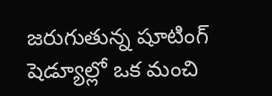జరుగుతున్న షూటింగ్ షెడ్యూల్లో ఒక మంచి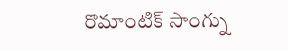రొమాంటిక్ సాంగ్ను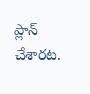ప్లాన్ చేశారట.